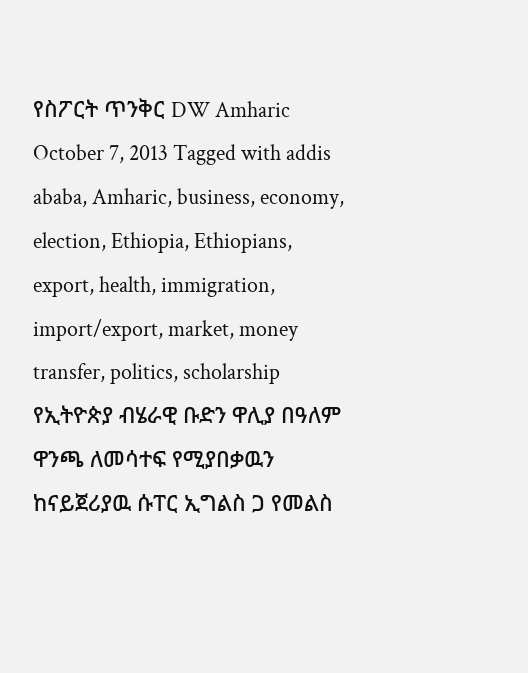የስፖርት ጥንቅር DW Amharic October 7, 2013 Tagged with addis ababa, Amharic, business, economy, election, Ethiopia, Ethiopians, export, health, immigration, import/export, market, money transfer, politics, scholarship የኢትዮጵያ ብሄራዊ ቡድን ዋሊያ በዓለም ዋንጫ ለመሳተፍ የሚያበቃዉን ከናይጀሪያዉ ሱፐር ኢግልስ ጋ የመልስ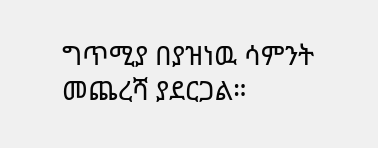ግጥሚያ በያዝነዉ ሳምንት መጨረሻ ያደርጋል።